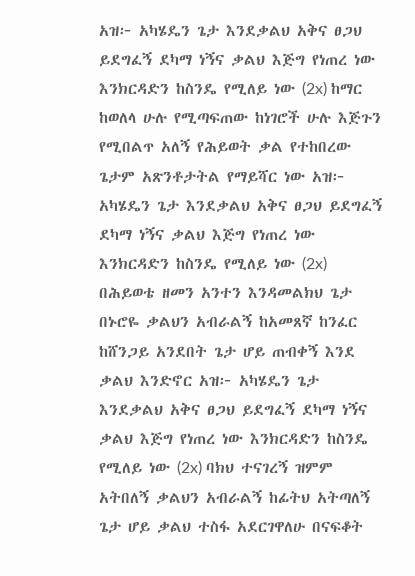አዝ፦ አካሄዴን ጌታ እንደቃልህ አቅና ፀጋህ ይደግፈኝ ደካማ ነኝና ቃልህ እጅግ የነጠረ ነው እንክርዳድን ከስንዴ የሚለይ ነው (2x) ከማር ከወለላ ሁሉ የሚጣፍጠው ከነገሮች ሁሉ እጅጉን የሚበልጥ አለኝ የሕይወት ቃል የተከበረው ጌታም አጽንቶታትል የማይሻር ነው አዝ፦ አካሄዴን ጌታ እንደቃልህ አቅና ፀጋህ ይደግፈኝ ደካማ ነኝና ቃልህ እጅግ የነጠረ ነው እንክርዳድን ከስንዴ የሚለይ ነው (2x) በሕይወቴ ዘመን አንተን እንዳመልክህ ጌታ በኑሮዬ ቃልህን አብራልኝ ከአመጸኛ ከንፈር ከሸንጋይ አንደበት ጌታ ሆይ ጠብቀኝ እንደ ቃልህ እንድኖር አዝ፦ አካሄዴን ጌታ እንደቃልህ አቅና ፀጋህ ይደግፈኝ ደካማ ነኝና ቃልህ እጅግ የነጠረ ነው እንክርዳድን ከስንዴ የሚለይ ነው (2x) ባክህ ተናገረኝ ዝምም አትበለኝ ቃልህን አብራልኝ ከፊትህ አትጣለኝ ጌታ ሆይ ቃልህ ተስፋ አደርገዋለሁ በናፍቆት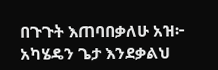በጉጉት እጠባበቃለሁ አዝ፦ አካሄዴን ጌታ እንደቃልህ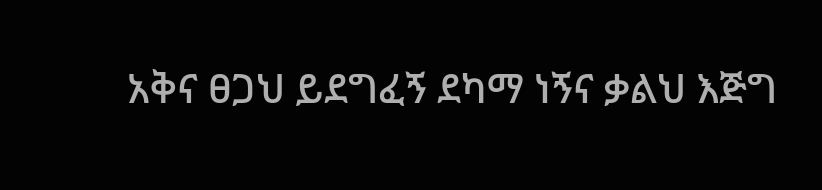አቅና ፀጋህ ይደግፈኝ ደካማ ነኝና ቃልህ እጅግ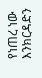የነጠረ ነው እንክርዳድን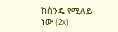ከስንዴ የሚለይ ነው (2x)